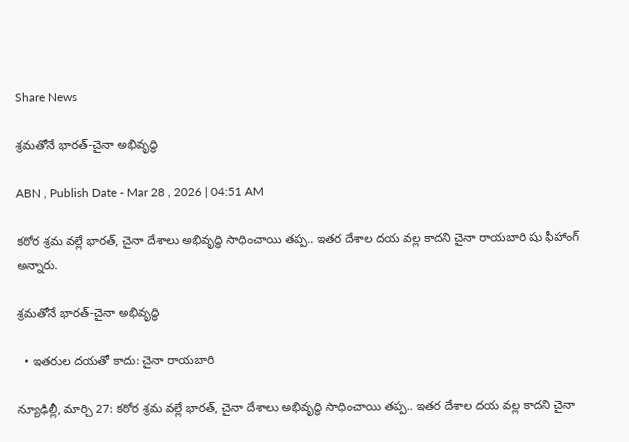Share News

శ్రమతోనే భారత్‌-చైనా అభివృద్ధి

ABN , Publish Date - Mar 28 , 2026 | 04:51 AM

కఠోర శ్రమ వల్లే భారత్‌, చైనా దేశాలు అభివృద్ధి సాధించాయి తప్ప.. ఇతర దేశాల దయ వల్ల కాదని చైనా రాయబారి షు ఫీహాంగ్‌ అన్నారు.

శ్రమతోనే భారత్‌-చైనా అభివృద్ధి

  • ఇతరుల దయతో కాదు: చైనా రాయబారి

న్యూఢిల్లీ, మార్చి 27: కఠోర శ్రమ వల్లే భారత్‌, చైనా దేశాలు అభివృద్ధి సాధించాయి తప్ప.. ఇతర దేశాల దయ వల్ల కాదని చైనా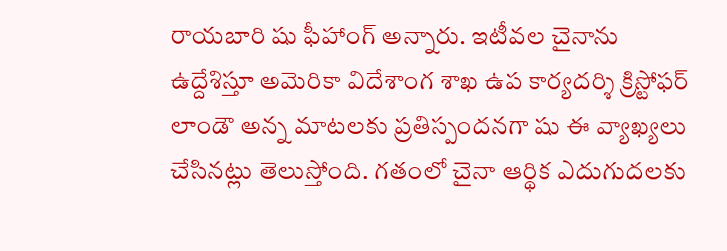రాయబారి షు ఫీహాంగ్‌ అన్నారు. ఇటీవల చైనాను ఉద్దేశిస్తూ అమెరికా విదేశాంగ శాఖ ఉప కార్యదర్శి క్రిస్టోఫర్‌ లాండౌ అన్న మాటలకు ప్రతిస్పందనగా షు ఈ వ్యాఖ్యలు చేసినట్లు తెలుస్తోంది. గతంలో చైనా ఆర్థిక ఎదుగుదలకు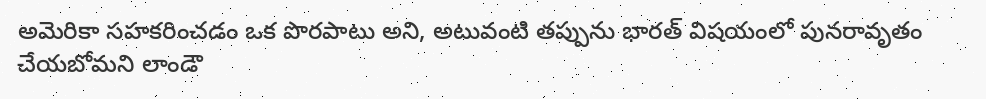అమెరికా సహకరించడం ఒక పొరపాటు అని, అటువంటి తప్పును భారత్‌ విషయంలో పునరావృతం చేయబోమని లాండౌ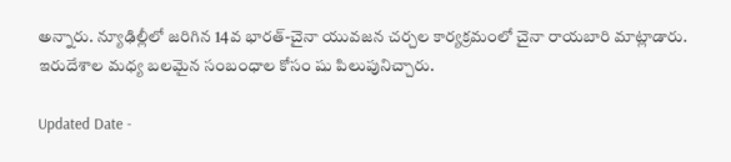అన్నారు. న్యూఢిల్లీలో జరిగిన 14వ భారత్‌-చైనా యువజన చర్చల కార్యక్రమంలో చైనా రాయబారి మాట్లాడారు. ఇరుదేశాల మధ్య బలమైన సంబంధాల కోసం షు పిలుపునిచ్చారు.

Updated Date -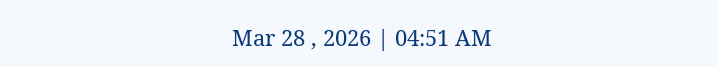Mar 28 , 2026 | 04:51 AM